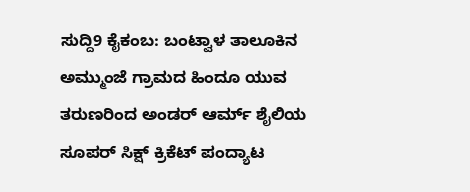ಸುದ್ದಿ9 ಕೈಕಂಬ: ಬಂಟ್ವಾಳ ತಾಲೂಕಿನ ಅಮ್ಮುಂಜೆ ಗ್ರಾಮದ ಹಿಂದೂ ಯುವ ತರುಣರಿಂದ ಅಂಡರ್ ಆರ್ಮ್ ಶೈಲಿಯ ಸೂಪರ್ ಸಿಕ್ಷ್ ಕ್ರಿಕೆಟ್ ಪಂದ್ಯಾಟ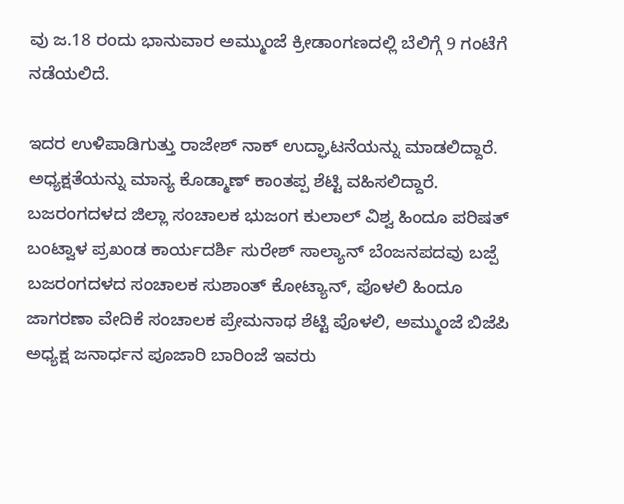ವು ಜ.18 ರಂದು ಭಾನುವಾರ ಅಮ್ಮುಂಜೆ ಕ್ರೀಡಾಂಗಣದಲ್ಲಿ ಬೆಲಿಗ್ಗೆ 9 ಗಂಟೆಗೆ ನಡೆಯಲಿದೆ.

ಇದರ ಉಳಿಪಾಡಿಗುತ್ತು ರಾಜೇಶ್ ನಾಕ್ ಉದ್ಘಾಟನೆಯನ್ನು ಮಾಡಲಿದ್ದಾರೆ. ಅಧ್ಯಕ್ಷತೆಯನ್ನು ಮಾನ್ಯ ಕೊಡ್ಮಾಣ್ ಕಾಂತಪ್ಪ ಶೆಟ್ಟಿ ವಹಿಸಲಿದ್ದಾರೆ. ಬಜರಂಗದಳದ ಜಿಲ್ಲಾ ಸಂಚಾಲಕ ಭುಜಂಗ ಕುಲಾಲ್ ವಿಶ್ವ ಹಿಂದೂ ಪರಿಷತ್ ಬಂಟ್ವಾಳ ಪ್ರಖಂಡ ಕಾರ್ಯದರ್ಶಿ ಸುರೇಶ್ ಸಾಲ್ಯಾನ್ ಬೆಂಜನಪದವು ಬಜ್ಪೆ ಬಜರಂಗದಳದ ಸಂಚಾಲಕ ಸುಶಾಂತ್ ಕೋಟ್ಯಾನ್, ಪೊಳಲಿ ಹಿಂದೂ ಜಾಗರಣಾ ವೇದಿಕೆ ಸಂಚಾಲಕ ಪ್ರೇಮನಾಥ ಶೆಟ್ಟಿ ಪೊಳಲಿ, ಅಮ್ಮುಂಜೆ ಬಿಜೆಪಿ ಅಧ್ಯಕ್ಷ ಜನಾರ್ಧನ ಪೂಜಾರಿ ಬಾರಿಂಜೆ ಇವರು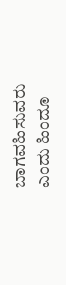ಬಾಗವಹಿಸುವರು ಎಂದು ಹಿಂದೂ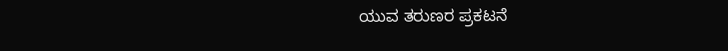ಯುವ ತರುಣರ ಪ್ರಕಟನೆ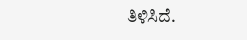ತಿಳಿಸಿದೆ.